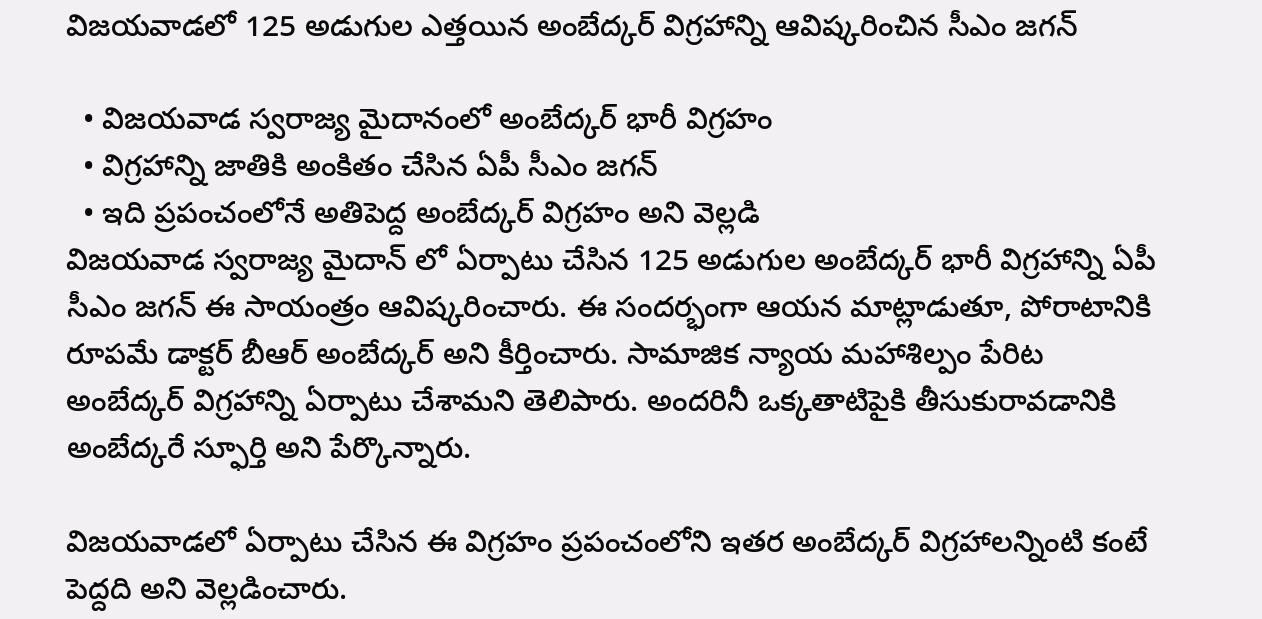విజయవాడలో 125 అడుగుల ఎత్తయిన అంబేద్కర్ విగ్రహాన్ని ఆవిష్కరించిన సీఎం జగన్

  • విజయవాడ స్వరాజ్య మైదానంలో అంబేద్కర్ భారీ విగ్రహం
  • విగ్రహాన్ని జాతికి అంకితం చేసిన ఏపీ సీఎం జగన్
  • ఇది ప్రపంచంలోనే అతిపెద్ద అంబేద్కర్ విగ్రహం అని వెల్లడి
విజయవాడ స్వరాజ్య మైదాన్ లో ఏర్పాటు చేసిన 125 అడుగుల అంబేద్కర్ భారీ విగ్రహాన్ని ఏపీ సీఎం జగన్ ఈ సాయంత్రం ఆవిష్కరించారు. ఈ సందర్భంగా ఆయన మాట్లాడుతూ, పోరాటానికి రూపమే డాక్టర్ బీఆర్ అంబేద్కర్ అని కీర్తించారు. సామాజిక న్యాయ మహాశిల్పం పేరిట అంబేద్కర్ విగ్రహాన్ని ఏర్పాటు చేశామని తెలిపారు. అందరినీ ఒక్కతాటిపైకి తీసుకురావడానికి అంబేద్కరే స్ఫూర్తి అని పేర్కొన్నారు.

విజయవాడలో ఏర్పాటు చేసిన ఈ విగ్రహం ప్రపంచంలోని ఇతర అంబేద్కర్ విగ్రహాలన్నింటి కంటే పెద్దది అని వెల్లడించారు.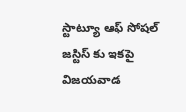స్టాట్యూ ఆఫ్ సోషల్ జస్టిస్ కు ఇకపై విజయవాడ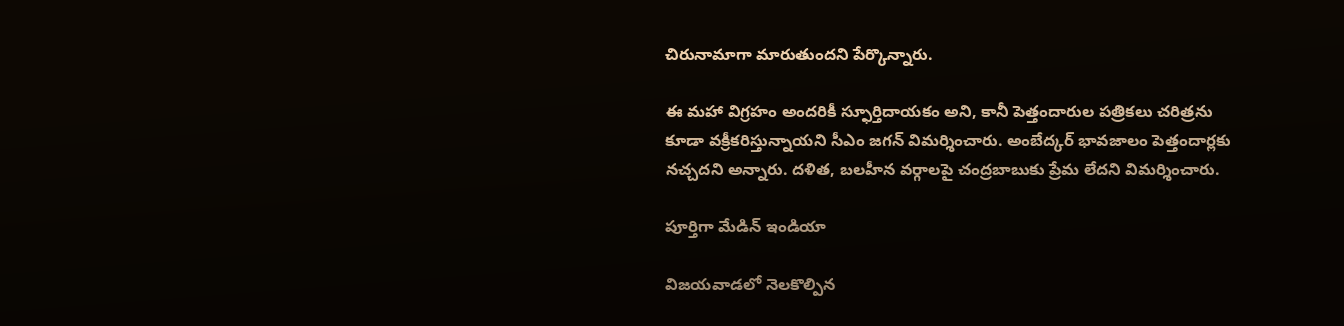చిరునామాగా మారుతుందని పేర్కొన్నారు.

ఈ మహా విగ్రహం అందరికీ స్ఫూర్తిదాయకం అని, కానీ పెత్తందారుల పత్రికలు చరిత్రను కూడా వక్రీకరిస్తున్నాయని సీఎం జగన్ విమర్శించారు. అంబేద్కర్ భావజాలం పెత్తందార్లకు నచ్చదని అన్నారు. దళిత, బలహీన వర్గాలపై చంద్రబాబుకు ప్రేమ లేదని విమర్శించారు.

పూర్తిగా మేడిన్ ఇండియా

విజయవాడలో నెలకొల్పిన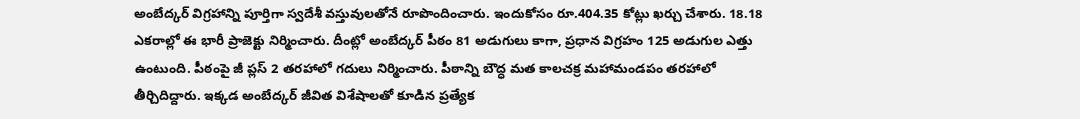అంబేద్కర్ విగ్రహాన్ని పూర్తిగా స్వదేశీ వస్తువులతోనే రూపొందించారు. ఇందుకోసం రూ.404.35 కోట్లు ఖర్చు చేశారు. 18.18 ఎకరాల్లో ఈ భారీ ప్రాజెక్టు నిర్మించారు. దీంట్లో అంబేద్కర్ పీఠం 81 అడుగులు కాగా, ప్రధాన విగ్రహం 125 అడుగుల ఎత్తు ఉంటుంది. పీఠంపై జీ ప్లస్ 2 తరహాలో గదులు నిర్మించారు. పీఠాన్ని బౌద్ధ మత కాలచక్ర మహామండపం తరహాలో తీర్చిదిద్దారు. ఇక్కడ అంబేద్కర్ జీవిత విశేషాలతో కూడిన ప్రత్యేక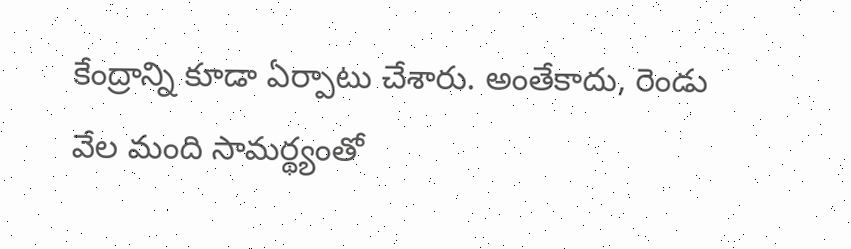కేంద్రాన్ని కూడా ఏర్పాటు చేశారు. అంతేకాదు, రెండు వేల మంది సామర్థ్యంతో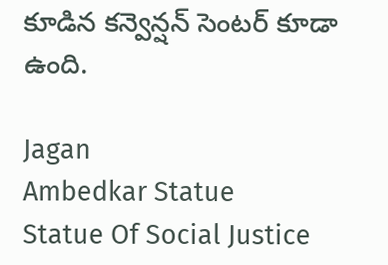కూడిన కన్వెన్షన్ సెంటర్ కూడా ఉంది.

Jagan
Ambedkar Statue
Statue Of Social Justice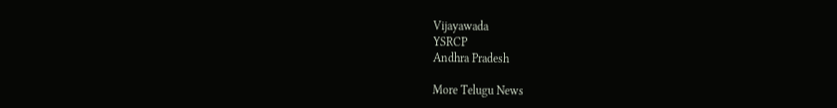Vijayawada
YSRCP
Andhra Pradesh

More Telugu News